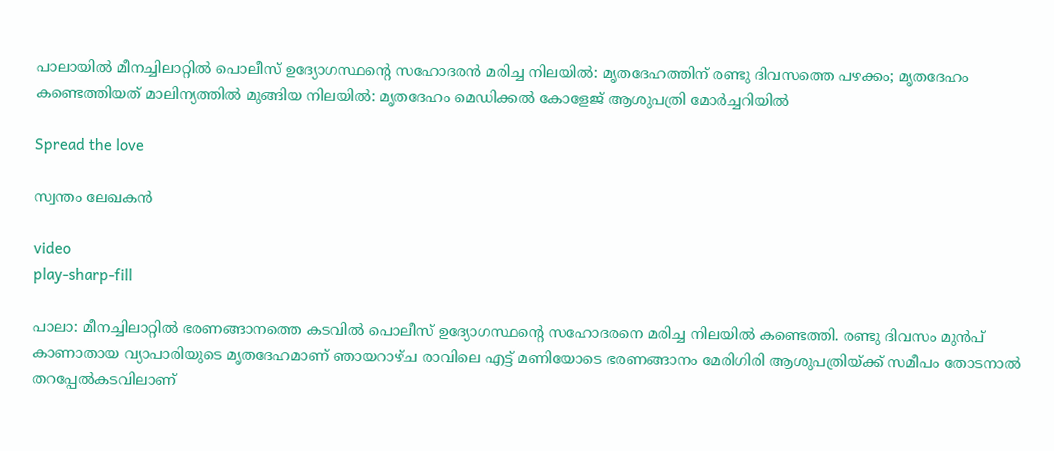പാലായിൽ മീനച്ചിലാറ്റിൽ പൊലീസ് ഉദ്യോഗസ്ഥന്റെ സഹോദരൻ മരിച്ച നിലയിൽ: മൃതദേഹത്തിന് രണ്ടു ദിവസത്തെ പഴക്കം; മൃതദേഹം കണ്ടെത്തിയത് മാലിന്യത്തിൽ മുങ്ങിയ നിലയിൽ: മൃതദേഹം മെഡിക്കൽ കോളേജ് ആശുപത്രി മോർച്ചറിയിൽ

Spread the love

സ്വന്തം ലേഖകൻ

video
play-sharp-fill

പാലാ: മീനച്ചിലാറ്റിൽ ഭരണങ്ങാനത്തെ കടവിൽ പൊലീസ് ഉദ്യോഗസ്ഥന്റെ സഹോദരനെ മരിച്ച നിലയിൽ കണ്ടെത്തി. രണ്ടു ദിവസം മുൻപ് കാണാതായ വ്യാപാരിയുടെ മൃതദേഹമാണ് ഞായറാഴ്ച രാവിലെ എട്ട് മണിയോടെ ഭരണങ്ങാനം മേരിഗിരി ആശുപത്രിയ്ക്ക് സമീപം തോടനാൽ തറപ്പേൽകടവിലാണ്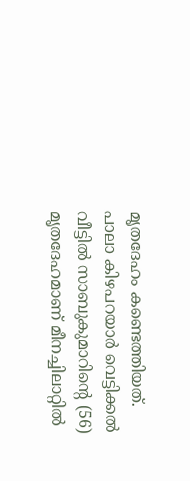മൃതദേഹം കണ്ടെത്തിയത്. പാലാ കിഴപറയാർ വെട്ടിക്കൽ വീട്ടിൽ സാബുകുമാറിന്റെ (56) മൃതദേഹമാണ് മീനച്ചിലാറ്റിൽ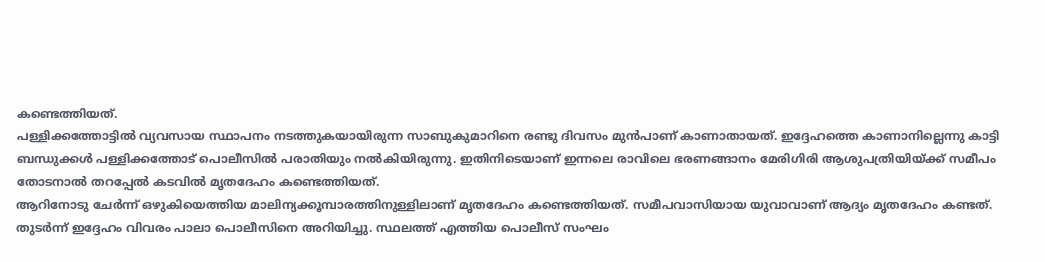കണ്ടെത്തിയത്.
പള്ളിക്കത്തോട്ടിൽ വ്യവസായ സ്ഥാപനം നടത്തുകയായിരുന്ന സാബുകുമാറിനെ രണ്ടു ദിവസം മുൻപാണ് കാണാതായത്. ഇദ്ദേഹത്തെ കാണാനില്ലെന്നു കാട്ടി ബന്ധുക്കൾ പള്ളിക്കത്തോട് പൊലീസിൽ പരാതിയും നൽകിയിരുന്നു. ഇതിനിടെയാണ് ഇന്നലെ രാവിലെ ഭരണങ്ങാനം മേരിഗിരി ആശുപത്രിയിയ്ക്ക് സമീപം തോടനാൽ തറപ്പേൽ കടവിൽ മൃതദേഹം കണ്ടെത്തിയത്.
ആറിനോടു ചേർന്ന് ഒഴുകിയെത്തിയ മാലിന്യക്കൂമ്പാരത്തിനുള്ളിലാണ് മൃതദേഹം കണ്ടെത്തിയത്. സമീപവാസിയായ യുവാവാണ് ആദ്യം മൃതദേഹം കണ്ടത്. തുടർന്ന് ഇദ്ദേഹം വിവരം പാലാ പൊലീസിനെ അറിയിച്ചു. സ്ഥലത്ത് എത്തിയ പൊലീസ് സംഘം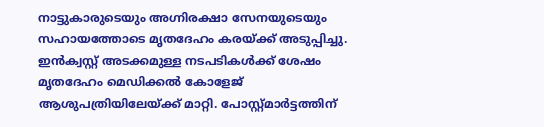നാട്ടുകാരുടെയും അഗ്നിരക്ഷാ സേനയുടെയും സഹായത്തോടെ മൃതദേഹം കരയ്ക്ക് അടുപ്പിച്ചു. ഇൻക്വസ്റ്റ് അടക്കമുള്ള നടപടികൾക്ക് ശേഷം മൃതദേഹം മെഡിക്കൽ കോളേജ് ആശുപത്രിയിലേയ്ക്ക് മാറ്റി. പോസ്റ്റ്മാർട്ടത്തിന്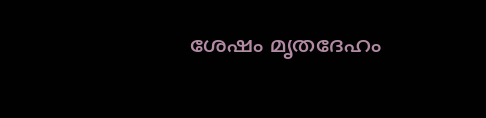ശേഷം മൃതദേഹം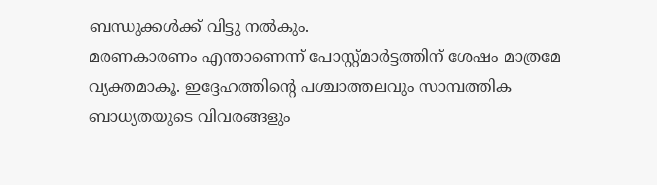ബന്ധുക്കൾക്ക് വിട്ടു നൽകും.
മരണകാരണം എന്താണെന്ന് പോസ്റ്റ്മാർട്ടത്തിന് ശേഷം മാത്രമേ വ്യക്തമാകൂ. ഇദ്ദേഹത്തിന്റെ പശ്ചാത്തലവും സാമ്പത്തിക ബാധ്യതയുടെ വിവരങ്ങളും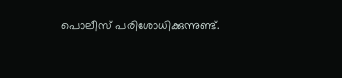പൊലീസ് പരിശോധിക്കുന്നുണ്ട്.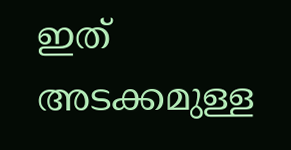ഇത് അടക്കമുള്ള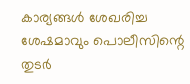കാര്യങ്ങൾ ശേഖരിച്ച ശേഷമാവും പൊലീസിന്റെ തുടർ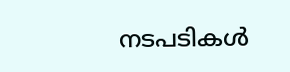നടപടികൾ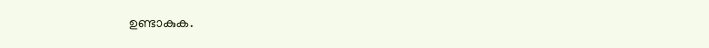ഉണ്ടാകുക.